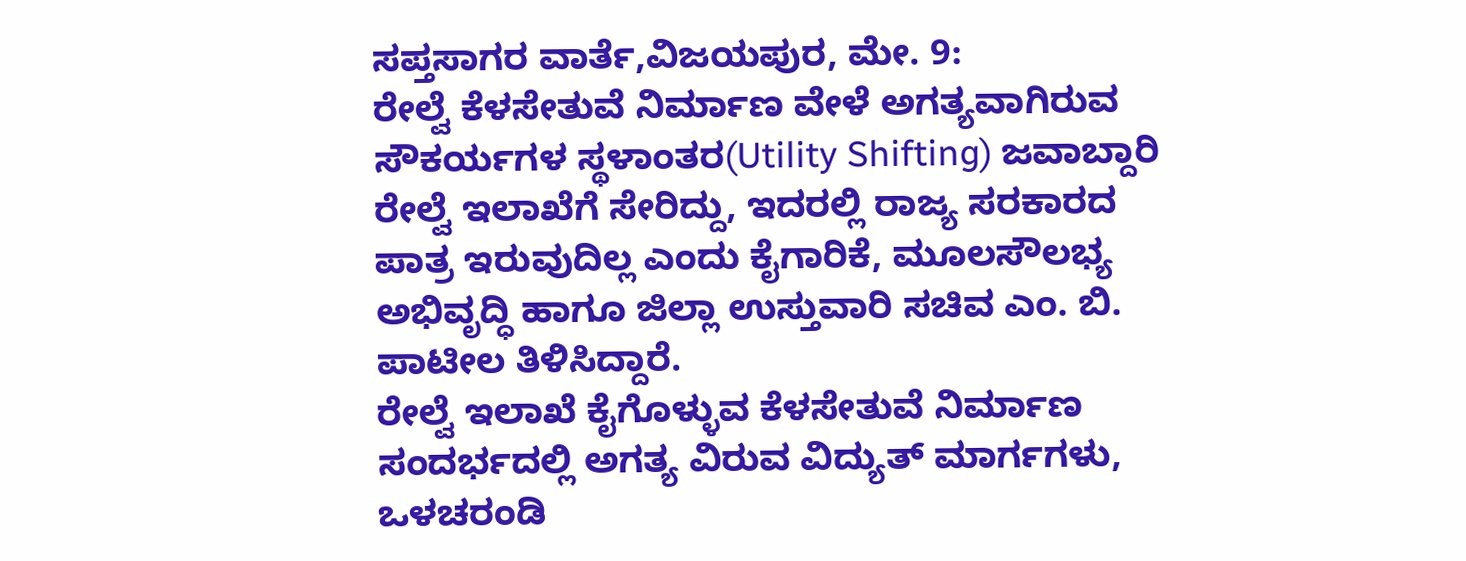ಸಪ್ತಸಾಗರ ವಾರ್ತೆ,ವಿಜಯಪುರ, ಮೇ. 9:
ರೇಲ್ವೆ ಕೆಳಸೇತುವೆ ನಿರ್ಮಾಣ ವೇಳೆ ಅಗತ್ಯವಾಗಿರುವ ಸೌಕರ್ಯಗಳ ಸ್ಥಳಾಂತರ(Utility Shifting) ಜವಾಬ್ದಾರಿ ರೇಲ್ವೆ ಇಲಾಖೆಗೆ ಸೇರಿದ್ದು, ಇದರಲ್ಲಿ ರಾಜ್ಯ ಸರಕಾರದ ಪಾತ್ರ ಇರುವುದಿಲ್ಲ ಎಂದು ಕೈಗಾರಿಕೆ, ಮೂಲಸೌಲಭ್ಯ ಅಭಿವೃದ್ಧಿ ಹಾಗೂ ಜಿಲ್ಲಾ ಉಸ್ತುವಾರಿ ಸಚಿವ ಎಂ. ಬಿ. ಪಾಟೀಲ ತಿಳಿಸಿದ್ದಾರೆ.
ರೇಲ್ವೆ ಇಲಾಖೆ ಕೈಗೊಳ್ಳುವ ಕೆಳಸೇತುವೆ ನಿರ್ಮಾಣ ಸಂದರ್ಭದಲ್ಲಿ ಅಗತ್ಯ ವಿರುವ ವಿದ್ಯುತ್ ಮಾರ್ಗಗಳು, ಒಳಚರಂಡಿ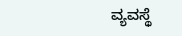ವ್ಯವಸ್ಥೆ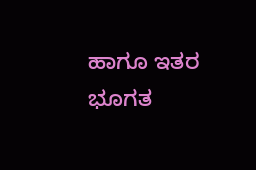ಹಾಗೂ ಇತರ ಭೂಗತ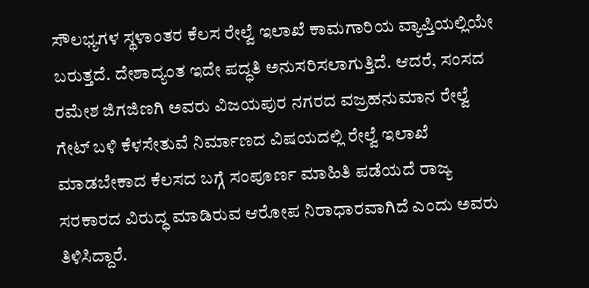ಸೌಲಭ್ಯಗಳ ಸ್ಥಳಾಂತರ ಕೆಲಸ ರೇಲ್ವೆ ಇಲಾಖೆ ಕಾಮಗಾರಿಯ ವ್ಯಾಪ್ತಿಯಲ್ಲಿಯೇ ಬರುತ್ತದೆ. ದೇಶಾದ್ಯಂತ ಇದೇ ಪದ್ಧತಿ ಅನುಸರಿಸಲಾಗುತ್ತಿದೆ. ಆದರೆ, ಸಂಸದ ರಮೇಶ ಜಿಗಜಿಣಗಿ ಅವರು ವಿಜಯಪುರ ನಗರದ ವಜ್ರಹನುಮಾನ ರೇಲ್ವೆ ಗೇಟ್ ಬಳಿ ಕೆಳಸೇತುವೆ ನಿರ್ಮಾಣದ ವಿಷಯದಲ್ಲಿ ರೇಲ್ವೆ ಇಲಾಖೆ ಮಾಡಬೇಕಾದ ಕೆಲಸದ ಬಗ್ಗೆ ಸಂಪೂರ್ಣ ಮಾಹಿತಿ ಪಡೆಯದೆ ರಾಜ್ಯ ಸರಕಾರದ ವಿರುದ್ಧ ಮಾಡಿರುವ ಆರೋಪ ನಿರಾಧಾರವಾಗಿದೆ ಎಂದು ಅವರು ತಿಳಿಸಿದ್ದಾರೆ.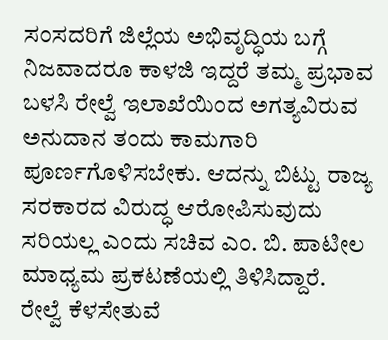ಸಂಸದರಿಗೆ ಜಿಲ್ಲೆಯ ಅಭಿವೃದ್ಧಿಯ ಬಗ್ಗೆ ನಿಜವಾದರೂ ಕಾಳಜಿ ಇದ್ದರೆ ತಮ್ಮ ಪ್ರಭಾವ ಬಳಸಿ ರೇಲ್ವೆ ಇಲಾಖೆಯಿಂದ ಅಗತ್ಯವಿರುವ ಅನುದಾನ ತಂದು ಕಾಮಗಾರಿ ಪೂರ್ಣಗೊಳಿಸಬೇಕು. ಆದನ್ನು ಬಿಟ್ಟು ರಾಜ್ಯ ಸರಕಾರದ ವಿರುದ್ಧ ಆರೋಪಿಸುವುದು ಸರಿಯಲ್ಲ ಎಂದು ಸಚಿವ ಎಂ. ಬಿ. ಪಾಟೀಲ ಮಾಧ್ಯಮ ಪ್ರಕಟಣೆಯಲ್ಲಿ ತಿಳಿಸಿದ್ದಾರೆ.
ರೇಲ್ವೆ ಕೆಳಸೇತುವೆ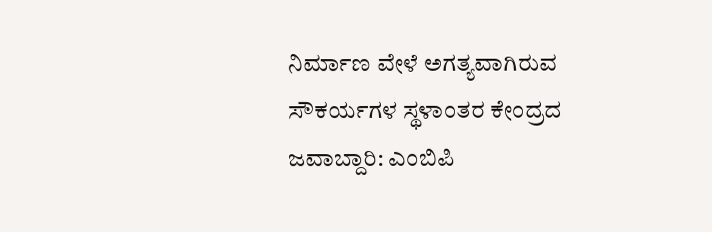ನಿರ್ಮಾಣ ವೇಳೆ ಅಗತ್ಯವಾಗಿರುವ ಸೌಕರ್ಯಗಳ ಸ್ಥಳಾಂತರ ಕೇಂದ್ರದ ಜವಾಬ್ದಾರಿ: ಎಂಬಿಪಿ